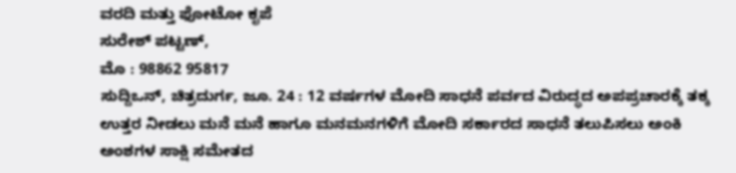ವರದಿ ಮತ್ತು ಫೋಟೋ ಕೃಪೆ
ಸುರೇಶ್ ಪಟ್ಟಣ್,
ಮೊ : 98862 95817
ಸುದ್ದಿಒನ್, ಚಿತ್ರದುರ್ಗ, ಜೂ. 24 : 12 ವರ್ಷಗಳ ಮೋದಿ ಸಾಧನೆ ಪರ್ವದ ವಿರುದ್ಧದ ಅಪಪ್ರಚಾರಕ್ಕೆ ತಕ್ಕ ಉತ್ತರ ನೀಡಲು ಮನೆ ಮನೆ ಹಾಗೂ ಮನಮನಗಳಿಗೆ ಮೋದಿ ಸರ್ಕಾರದ ಸಾಧನೆ ತಲುಪಿಸಲು ಅಂಕಿ ಅಂಶಗಳ ಸಾಕ್ಷಿ ಸಮೇತದ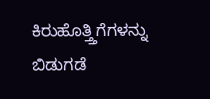ಕಿರುಹೊತ್ತ್ತಿಗೆಗಳನ್ನು ಬಿಡುಗಡೆ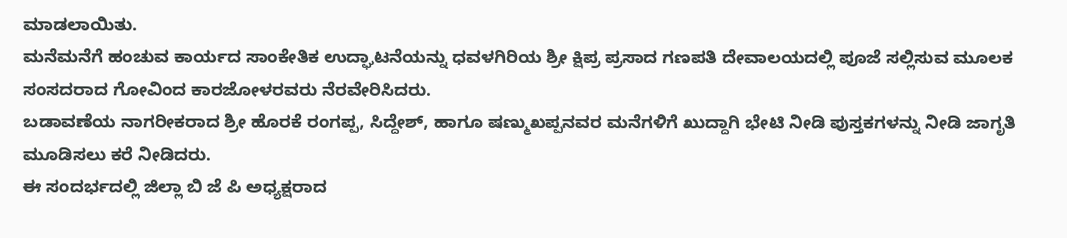ಮಾಡಲಾಯಿತು.
ಮನೆಮನೆಗೆ ಹಂಚುವ ಕಾರ್ಯದ ಸಾಂಕೇತಿಕ ಉದ್ಘಾಟನೆಯನ್ನು ಧವಳಗಿರಿಯ ಶ್ರೀ ಕ್ಷಿಪ್ರ ಪ್ರಸಾದ ಗಣಪತಿ ದೇವಾಲಯದಲ್ಲಿ ಪೂಜೆ ಸಲ್ಲಿಸುವ ಮೂಲಕ ಸಂಸದರಾದ ಗೋವಿಂದ ಕಾರಜೋಳರವರು ನೆರವೇರಿಸಿದರು.
ಬಡಾವಣೆಯ ನಾಗರೀಕರಾದ ಶ್ರೀ ಹೊರಕೆ ರಂಗಪ್ಪ, ಸಿದ್ದೇಶ್, ಹಾಗೂ ಷಣ್ಮುಖಪ್ಪನವರ ಮನೆಗಳಿಗೆ ಖುದ್ದಾಗಿ ಭೇಟಿ ನೀಡಿ ಪುಸ್ತಕಗಳನ್ನು ನೀಡಿ ಜಾಗೃತಿ ಮೂಡಿಸಲು ಕರೆ ನೀಡಿದರು.
ಈ ಸಂದರ್ಭದಲ್ಲಿ ಜಿಲ್ಲಾ ಬಿ ಜೆ ಪಿ ಅಧ್ಯಕ್ಷರಾದ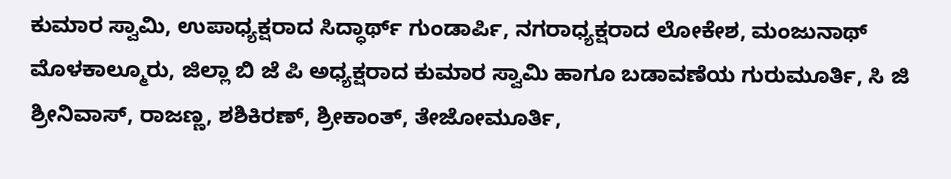ಕುಮಾರ ಸ್ವಾಮಿ, ಉಪಾಧ್ಯಕ್ಷರಾದ ಸಿದ್ಧಾರ್ಥ್ ಗುಂಡಾರ್ಪಿ, ನಗರಾಧ್ಯಕ್ಷರಾದ ಲೋಕೇಶ, ಮಂಜುನಾಥ್ ಮೊಳಕಾಲ್ಮೂರು, ಜಿಲ್ಲಾ ಬಿ ಜೆ ಪಿ ಅಧ್ಯಕ್ಷರಾದ ಕುಮಾರ ಸ್ವಾಮಿ ಹಾಗೂ ಬಡಾವಣೆಯ ಗುರುಮೂರ್ತಿ, ಸಿ ಜಿ ಶ್ರೀನಿವಾಸ್, ರಾಜಣ್ಣ, ಶಶಿಕಿರಣ್, ಶ್ರೀಕಾಂತ್, ತೇಜೋಮೂರ್ತಿ,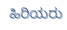ಹಿರಿಯರು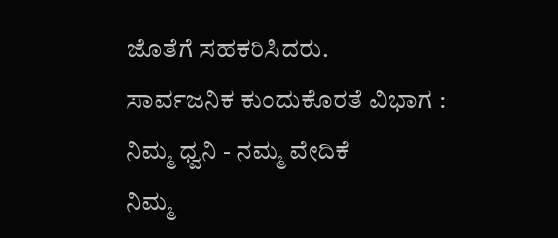ಜೊತೆಗೆ ಸಹಕರಿಸಿದರು.
ಸಾರ್ವಜನಿಕ ಕುಂದುಕೊರತೆ ವಿಭಾಗ : ನಿಮ್ಮ ಧ್ವನಿ - ನಮ್ಮ ವೇದಿಕೆ
ನಿಮ್ಮ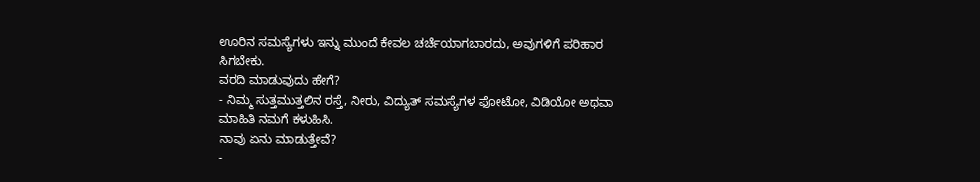ಊರಿನ ಸಮಸ್ಯೆಗಳು ಇನ್ನು ಮುಂದೆ ಕೇವಲ ಚರ್ಚೆಯಾಗಬಾರದು, ಅವುಗಳಿಗೆ ಪರಿಹಾರ ಸಿಗಬೇಕು.
ವರದಿ ಮಾಡುವುದು ಹೇಗೆ?
- ನಿಮ್ಮ ಸುತ್ತಮುತ್ತಲಿನ ರಸ್ತೆ, ನೀರು, ವಿದ್ಯುತ್ ಸಮಸ್ಯೆಗಳ ಫೋಟೋ, ವಿಡಿಯೋ ಅಥವಾ ಮಾಹಿತಿ ನಮಗೆ ಕಳುಹಿಸಿ.
ನಾವು ಏನು ಮಾಡುತ್ತೇವೆ?
-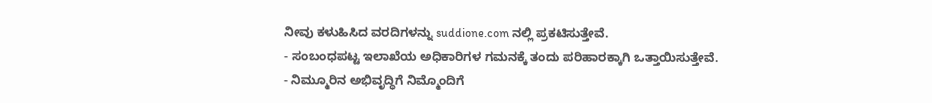ನೀವು ಕಳುಹಿಸಿದ ವರದಿಗಳನ್ನು suddione.com ನಲ್ಲಿ ಪ್ರಕಟಿಸುತ್ತೇವೆ.
- ಸಂಬಂಧಪಟ್ಟ ಇಲಾಖೆಯ ಅಧಿಕಾರಿಗಳ ಗಮನಕ್ಕೆ ತಂದು ಪರಿಹಾರಕ್ಕಾಗಿ ಒತ್ತಾಯಿಸುತ್ತೇವೆ.
- ನಿಮ್ಮೂರಿನ ಅಭಿವೃದ್ಧಿಗೆ ನಿಮ್ಮೊಂದಿಗೆ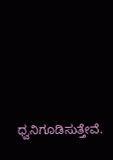ಧ್ವನಿಗೂಡಿಸುತ್ತೇವೆ.